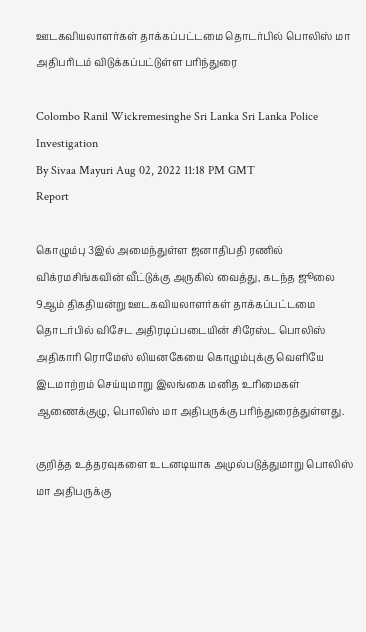ஊடகவியலாளர்கள் தாக்கப்பட்டமை தொடர்பில் பொலிஸ் மா அதிபரிடம் விடுக்கப்பட்டுள்ள பரிந்துரை

Colombo Ranil Wickremesinghe Sri Lanka Sri Lanka Police Investigation
By Sivaa Mayuri Aug 02, 2022 11:18 PM GMT
Report

கொழும்பு 3இல் அமைந்துள்ள ஜனாதிபதி ரணில் விக்ரமசிங்கவின் வீட்டுக்கு அருகில் வைத்து, கடந்த ஜூலை 9ஆம் திகதியன்று ஊடகவியலாளர்கள் தாக்கப்பட்டமை தொடர்பில் விசேட அதிரடிப்படையின் சிரேஸ்ட பொலிஸ் அதிகாரி ரொமேஸ் லியனகேயை கொழும்புக்கு வெளியே இடமாற்றம் செய்யுமாறு இலங்கை மனித உரிமைகள் ஆணைக்குழு, பொலிஸ் மா அதிபருக்கு பரிந்துரைத்துள்ளது.

குறித்த உத்தரவுகளை உடனடியாக அமுல்படுத்துமாறு பொலிஸ் மா அதிபருக்கு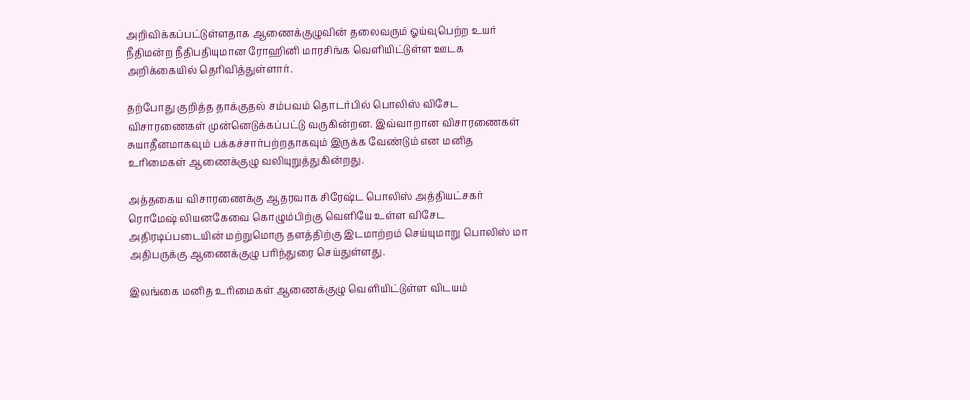அறிவிக்கப்பட்டுள்ளதாக ஆணைக்குழுவின் தலைவரும் ஓய்வுபெற்ற உயர் நீதிமன்ற நீதிபதியுமான ரோஹினி மாரசிங்க வெளியிட்டுள்ள ஊடக அறிக்கையில் தெரிவித்துள்ளார்.

தற்போது குறித்த தாக்குதல் சம்பவம் தொடர்பில் பொலிஸ் விசேட விசாரணைகள் முன்னெடுக்கப்பட்டு வருகின்றன. இவ்வாறான விசாரணைகள் சுயாதீனமாகவும் பக்கச்சார்பற்றதாகவும் இருக்க வேண்டும் என மனித உரிமைகள் ஆணைக்குழு வலியுறுத்துகின்றது.

அத்தகைய விசாரணைக்கு ஆதரவாக சிரேஷ்ட பொலிஸ் அத்தியட்சகர் ரொமேஷ் லியனகேவை கொழும்பிற்கு வெளியே உள்ள விசேட அதிரடிப்படையின் மற்றுமொரு தளத்திற்கு இடமாற்றம் செய்யுமாறு பொலிஸ் மா அதிபருக்கு ஆணைக்குழு பரிந்துரை செய்துள்ளது.

இலங்கை மனித உரிமைகள் ஆணைக்குழு வெளியிட்டுள்ள விடயம்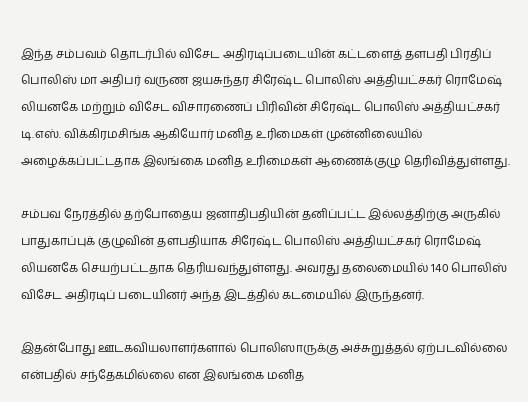இந்த சம்பவம் தொடர்பில் விசேட அதிரடிப்படையின் கட்டளைத் தளபதி பிரதிப் பொலிஸ் மா அதிபர் வருண ஜயசுந்தர சிரேஷ்ட பொலிஸ் அத்தியட்சகர் ரொமேஷ் லியனகே மற்றும் விசேட விசாரணைப் பிரிவின் சிரேஷ்ட பொலிஸ் அத்தியட்சகர் டி.எஸ். விக்கிரமசிங்க ஆகியோர் மனித உரிமைகள் முன்னிலையில் அழைக்கப்பட்டதாக இலங்கை மனித உரிமைகள் ஆணைக்குழு தெரிவித்துள்ளது.

சம்பவ நேரத்தில் தற்போதைய ஜனாதிபதியின் தனிப்பட்ட இல்லத்திற்கு அருகில் பாதுகாப்புக் குழுவின் தளபதியாக சிரேஷ்ட பொலிஸ் அத்தியட்சகர் ரொமேஷ் லியனகே செயற்பட்டதாக தெரியவந்துள்ளது. அவரது தலைமையில் 140 பொலிஸ் விசேட அதிரடிப் படையினர் அந்த இடத்தில் கடமையில் இருந்தனர்.

இதன்போது ஊடகவியலாளர்களால் பொலிஸாருக்கு அச்சுறுத்தல் ஏற்படவில்லை என்பதில் சந்தேகமில்லை என இலங்கை மனித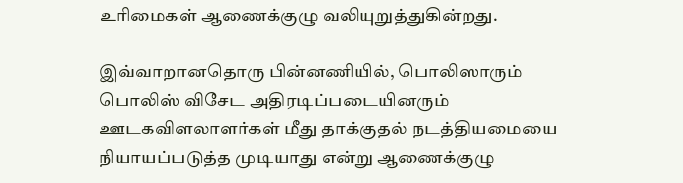உரிமைகள் ஆணைக்குழு வலியுறுத்துகின்றது.

இவ்வாறானதொரு பின்னணியில், பொலிஸாரும் பொலிஸ் விசேட அதிரடிப்படையினரும் ஊடகவிளலாளர்கள் மீது தாக்குதல் நடத்தியமையை நியாயப்படுத்த முடியாது என்று ஆணைக்குழு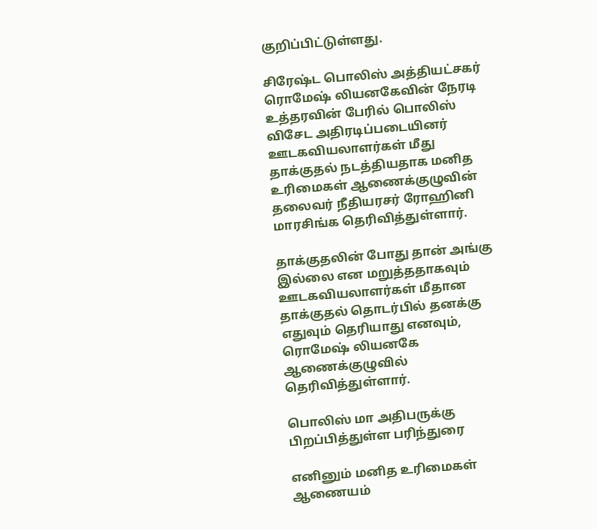குறிப்பிட்டுள்ளது.

சிரேஷ்ட பொலிஸ் அத்தியட்சகர் ரொமேஷ் லியனகேவின் நேரடி உத்தரவின் பேரில் பொலிஸ் விசேட அதிரடிப்படையினர் ஊடகவியலாளர்கள் மீது தாக்குதல் நடத்தியதாக மனித உரிமைகள் ஆணைக்குழுவின் தலைவர் நீதியரசர் ரோஹினி மாரசிங்க தெரிவித்துள்ளார்.

தாக்குதலின் போது தான் அங்கு இல்லை என மறுத்ததாகவும் ஊடகவியலாளர்கள் மீதான தாக்குதல் தொடர்பில் தனக்கு எதுவும் தெரியாது எனவும், ரொமேஷ் லியனகே ஆணைக்குழுவில் தெரிவித்துள்ளார்.

பொலிஸ் மா அதிபருக்கு பிறப்பித்துள்ள பரிந்துரை

எனினும் மனித உரிமைகள் ஆணையம்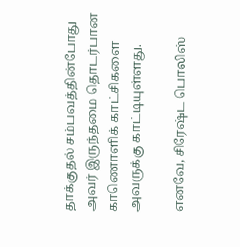தாக்குதல் சம்பவத்தின்போது அவர் இருந்தமை தொடர்பான காணொளிக் காட்சிகளை அவருக்கு காட்டியுள்ளது.

எனவே, சிரேஷ்ட பொலிஸ்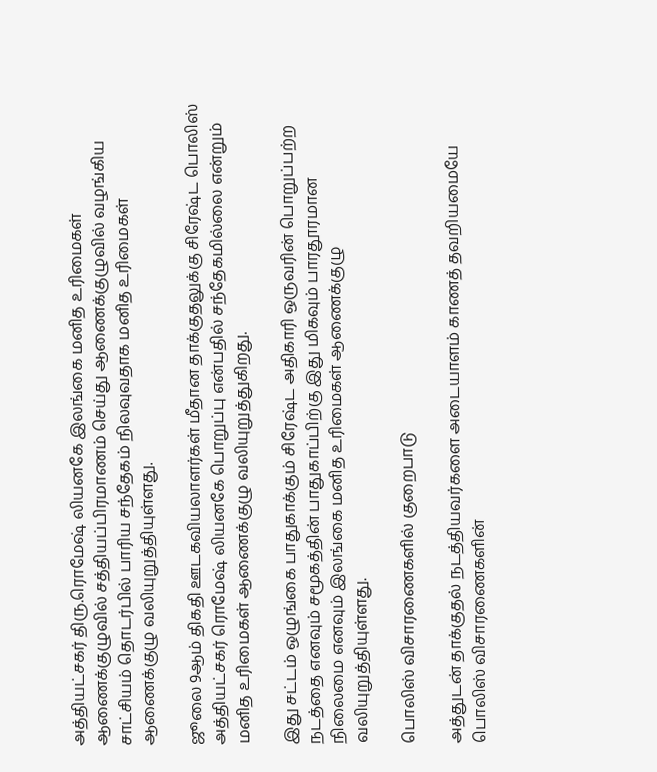அத்தியட்சகர் திரு.ரொமேஷ் லியனகே இலங்கை மனித உரிமைகள் ஆணைக்குழுவில் சத்தியப்பிரமாணம் செய்து ஆணைக்குழுவில் வழங்கிய சாட்சியம் தொடர்பில் பாரிய சந்தேகம் நிலவுவதாக மனித உரிமைகள் ஆணைக்குழு வலியுறுத்தியுள்ளது.

ஜூலை 9ஆம் திகதி ஊடகவியலாளர்கள் மீதான தாக்குதலுக்கு சிரேஷ்ட பொலிஸ் அத்தியட்சகர் ரொமேஷ் லியனகே பொறுப்பு என்பதில் சந்தேகமில்லை என்றும் மனித உரிமைகள் ஆணைக்குழு வலியுறுத்துகிறது.

இது சட்டம் ஒழுங்கை பாதுகாக்கும் சிரேஷ்ட அதிகாரி ஒருவரின் பொறுப்பற்ற நடத்தை எனவும் சமூகத்தின் பாதுகாப்பிற்கு இது மிகவும் பாரதூரமான நிலைமை எனவும் இலங்கை மனித உரிமைகள் ஆணைக்குழு வலியுறுத்தியுள்ளது.

பொலிஸ் விசாரணைகளில் குறைபாடு

அத்துடன் தாக்குதல் நடத்தியவர்களை அடையாளம் காணத் தவறியமையே பொலிஸ் விசாரணைகளின்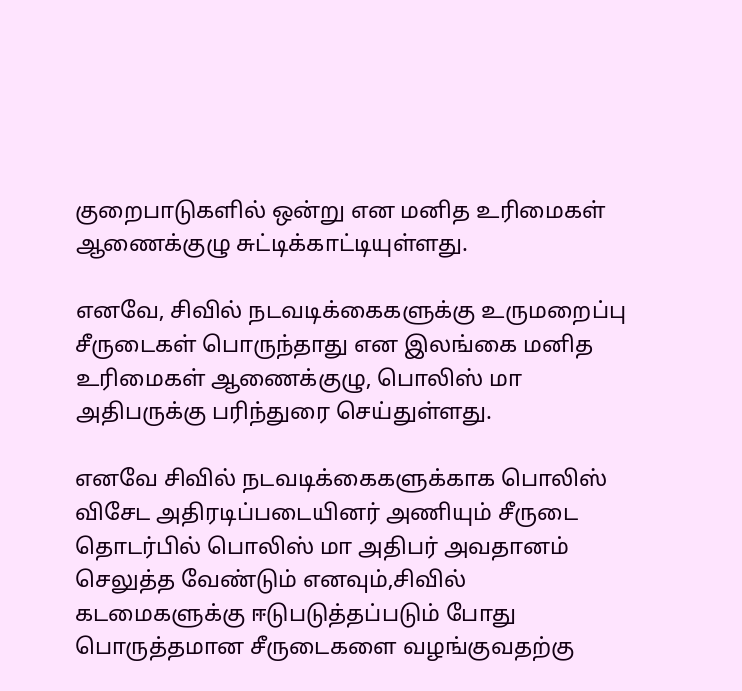குறைபாடுகளில் ஒன்று என மனித உரிமைகள் ஆணைக்குழு சுட்டிக்காட்டியுள்ளது.

எனவே, சிவில் நடவடிக்கைகளுக்கு உருமறைப்பு சீருடைகள் பொருந்தாது என இலங்கை மனித உரிமைகள் ஆணைக்குழு, பொலிஸ் மா அதிபருக்கு பரிந்துரை செய்துள்ளது.

எனவே சிவில் நடவடிக்கைகளுக்காக பொலிஸ் விசேட அதிரடிப்படையினர் அணியும் சீருடை தொடர்பில் பொலிஸ் மா அதிபர் அவதானம் செலுத்த வேண்டும் எனவும்,சிவில் கடமைகளுக்கு ஈடுபடுத்தப்படும் போது பொருத்தமான சீருடைகளை வழங்குவதற்கு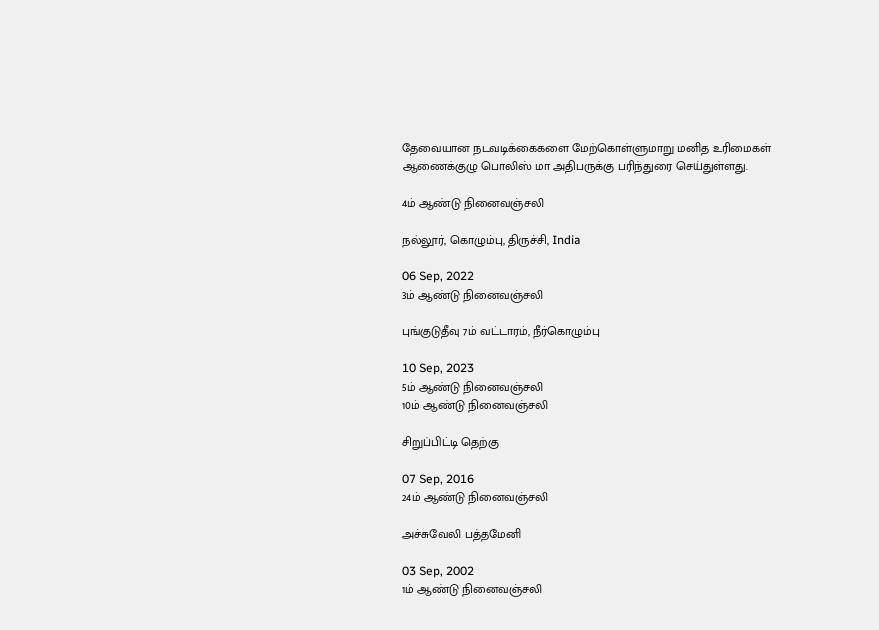தேவையான நடவடிக்கைகளை மேற்கொள்ளுமாறு மனித உரிமைகள் ஆணைக்குழு பொலிஸ் மா அதிபருக்கு பரிந்துரை செய்துள்ளது.

4ம் ஆண்டு நினைவஞ்சலி

நல்லூர், கொழும்பு, திருச்சி, India

06 Sep, 2022
3ம் ஆண்டு நினைவஞ்சலி

புங்குடுதீவு 7ம் வட்டாரம், நீர்கொழும்பு

10 Sep, 2023
5ம் ஆண்டு நினைவஞ்சலி
10ம் ஆண்டு நினைவஞ்சலி

சிறுப்பிட்டி தெற்கு

07 Sep, 2016
24ம் ஆண்டு நினைவஞ்சலி

அச்சுவேலி பத்தமேனி

03 Sep, 2002
1ம் ஆண்டு நினைவஞ்சலி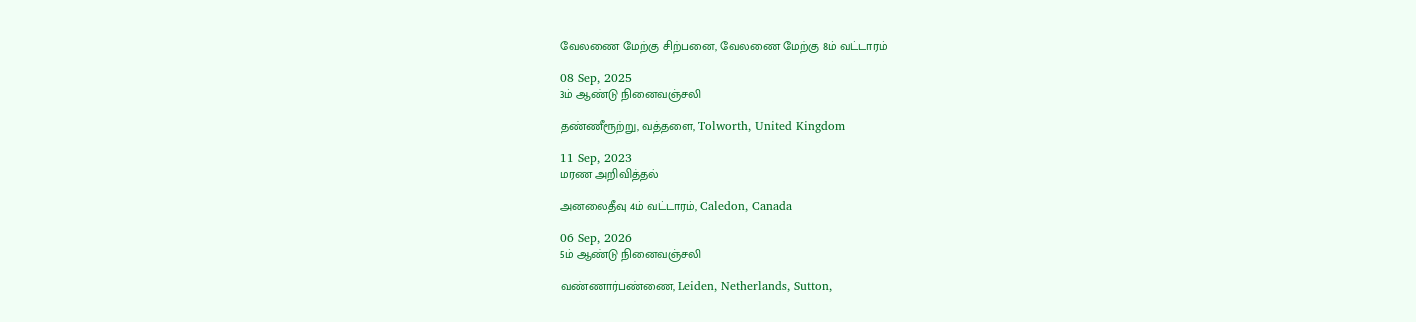வேலணை மேற்கு சிற்பனை, வேலணை மேற்கு 8ம் வட்டாரம்

08 Sep, 2025
3ம் ஆண்டு நினைவஞ்சலி

தண்ணீரூற்று, வத்தளை, Tolworth, United Kingdom

11 Sep, 2023
மரண அறிவித்தல்

அனலைதீவு 4ம் வட்டாரம், Caledon, Canada

06 Sep, 2026
5ம் ஆண்டு நினைவஞ்சலி

வண்ணார்பண்ணை, Leiden, Netherlands, Sutton,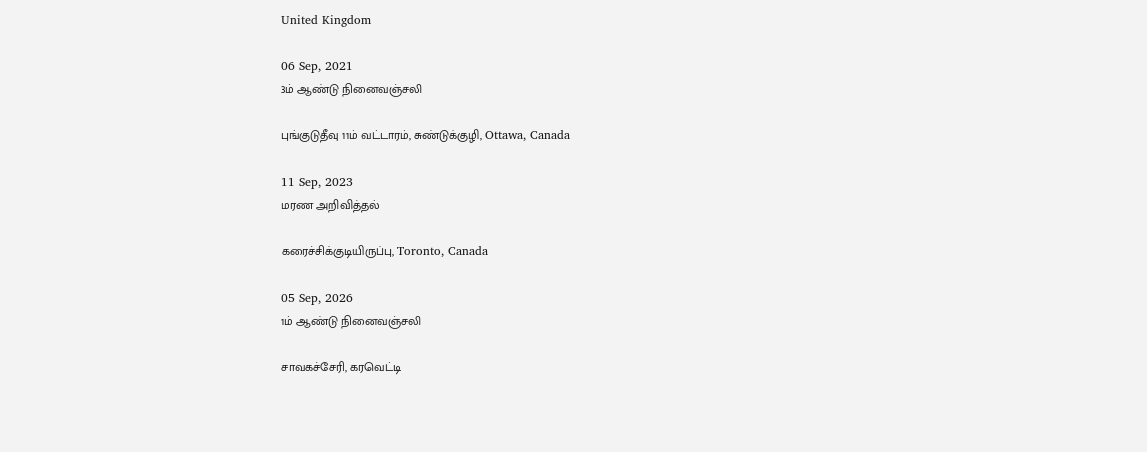United Kingdom

06 Sep, 2021
3ம் ஆண்டு நினைவஞ்சலி

புங்குடுதீவு 11ம் வட்டாரம், சுண்டுக்குழி, Ottawa, Canada

11 Sep, 2023
மரண அறிவித்தல்

கரைச்சிக்குடியிருப்பு, Toronto, Canada

05 Sep, 2026
1ம் ஆண்டு நினைவஞ்சலி

சாவகச்சேரி, கரவெட்டி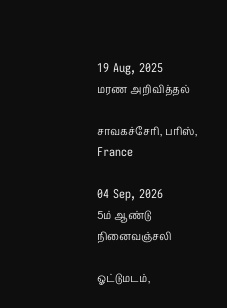19 Aug, 2025
மரண அறிவித்தல்

சாவகச்சேரி, பரிஸ், France

04 Sep, 2026
5ம் ஆண்டு நினைவஞ்சலி

ஓட்டுமடம்,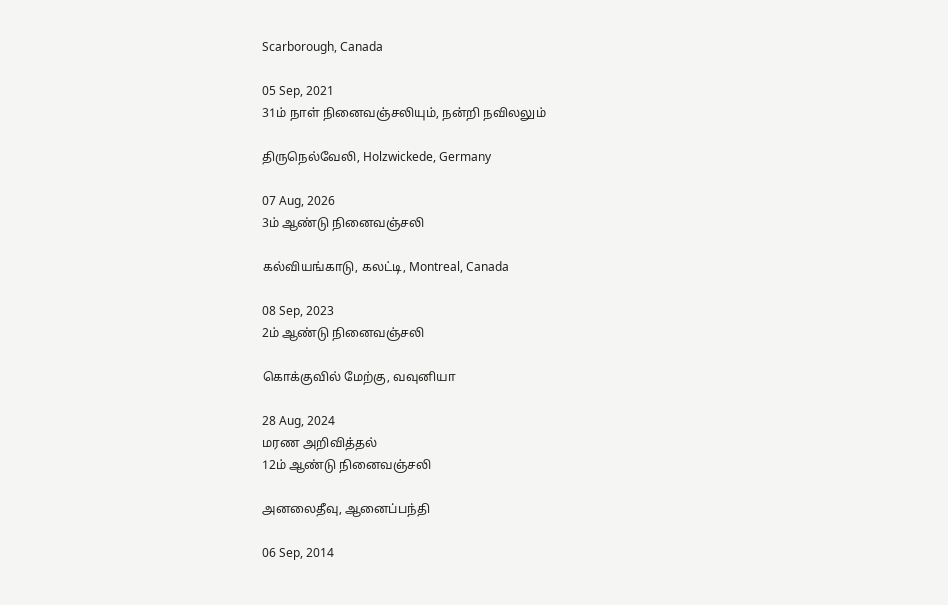Scarborough, Canada

05 Sep, 2021
31ம் நாள் நினைவஞ்சலியும், நன்றி நவிலலும்

திருநெல்வேலி, Holzwickede, Germany

07 Aug, 2026
3ம் ஆண்டு நினைவஞ்சலி

கல்வியங்காடு, கலட்டி, Montreal, Canada

08 Sep, 2023
2ம் ஆண்டு நினைவஞ்சலி

கொக்குவில் மேற்கு, வவுனியா

28 Aug, 2024
மரண அறிவித்தல்
12ம் ஆண்டு நினைவஞ்சலி

அனலைதீவு, ஆனைப்பந்தி

06 Sep, 2014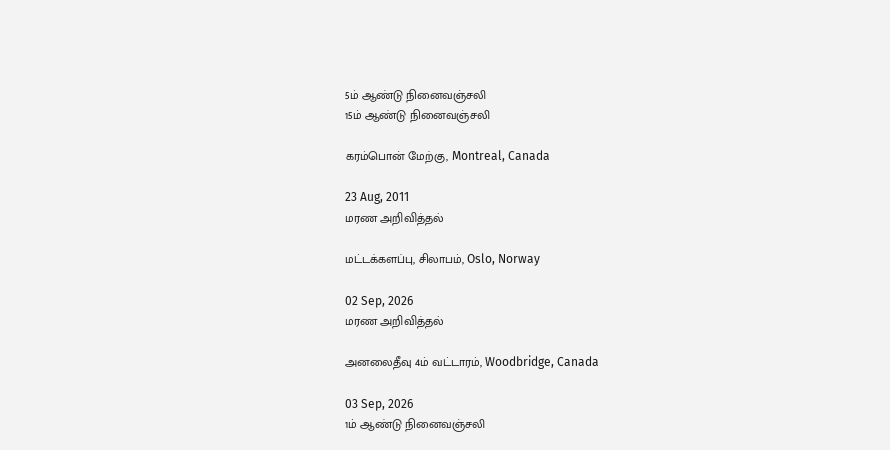5ம் ஆண்டு நினைவஞ்சலி
15ம் ஆண்டு நினைவஞ்சலி

கரம்பொன் மேற்கு, Montreal, Canada

23 Aug, 2011
மரண அறிவித்தல்

மட்டக்களப்பு, சிலாபம், Oslo, Norway

02 Sep, 2026
மரண அறிவித்தல்

அனலைதீவு 4ம் வட்டாரம், Woodbridge, Canada

03 Sep, 2026
1ம் ஆண்டு நினைவஞ்சலி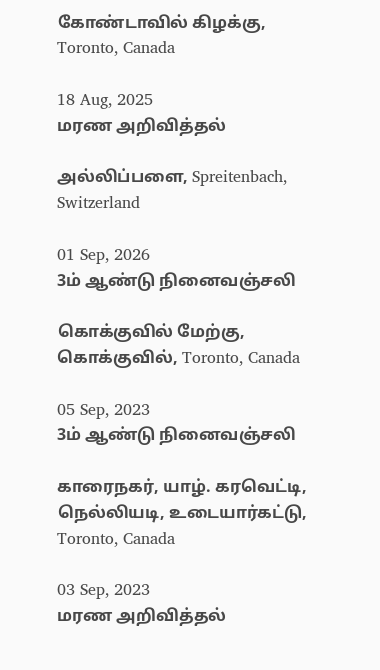கோண்டாவில் கிழக்கு, Toronto, Canada

18 Aug, 2025
மரண அறிவித்தல்

அல்லிப்பளை, Spreitenbach, Switzerland

01 Sep, 2026
3ம் ஆண்டு நினைவஞ்சலி

கொக்குவில் மேற்கு, கொக்குவில், Toronto, Canada

05 Sep, 2023
3ம் ஆண்டு நினைவஞ்சலி

காரைநகர், யாழ். கரவெட்டி, நெல்லியடி, உடையார்கட்டு, Toronto, Canada

03 Sep, 2023
மரண அறிவித்தல்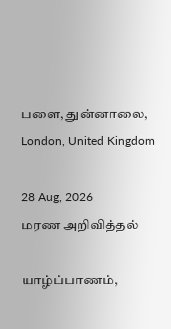பளை, துன்னாலை, London, United Kingdom

28 Aug, 2026
மரண அறிவித்தல்

யாழ்ப்பாணம்,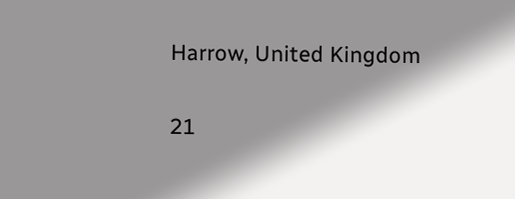Harrow, United Kingdom

21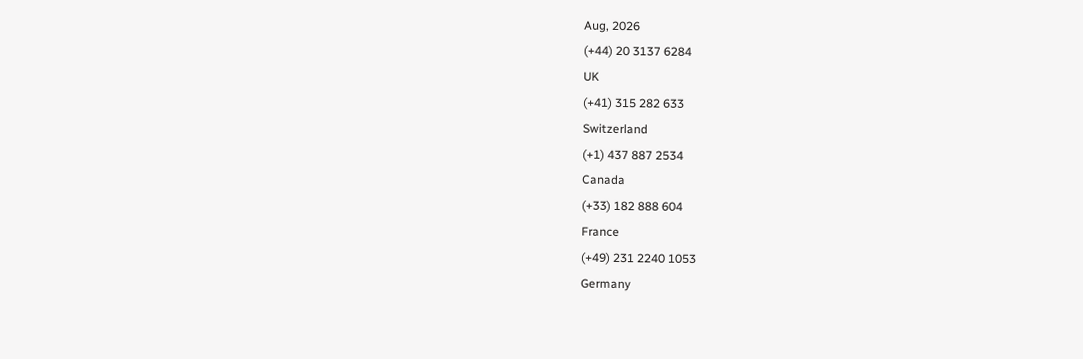Aug, 2026
(+44) 20 3137 6284
UK
(+41) 315 282 633
Switzerland
(+1) 437 887 2534
Canada
(+33) 182 888 604
France
(+49) 231 2240 1053
Germany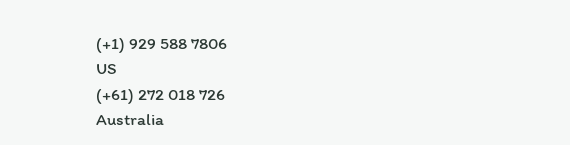(+1) 929 588 7806
US
(+61) 272 018 726
Australia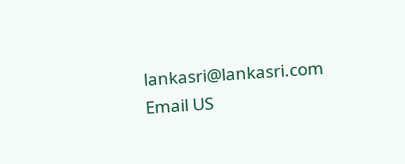lankasri@lankasri.com
Email US